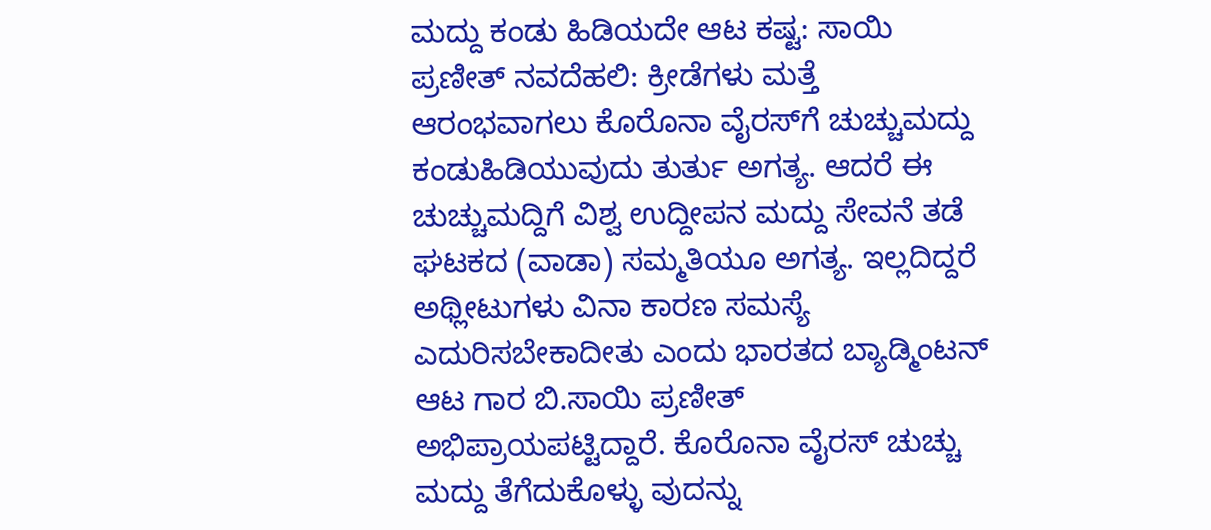ಮದ್ದು ಕಂಡು ಹಿಡಿಯದೇ ಆಟ ಕಷ್ಟ: ಸಾಯಿ ಪ್ರಣೀತ್‌ ನವದೆಹಲಿ: ಕ್ರೀಡೆಗಳು ಮತ್ತೆ ಆರಂಭವಾಗಲು ಕೊರೊನಾ ವೈರಸ್‌ಗೆ ಚುಚ್ಚುಮದ್ದು ಕಂಡುಹಿಡಿಯುವುದು ತುರ್ತು ಅಗತ್ಯ. ಆದರೆ ಈ ಚುಚ್ಚುಮದ್ದಿಗೆ ವಿಶ್ವ ಉದ್ದೀಪನ ಮದ್ದು ಸೇವನೆ ತಡೆ ಘಟಕದ (ವಾಡಾ) ಸಮ್ಮತಿಯೂ ಅಗತ್ಯ. ಇಲ್ಲದಿದ್ದರೆ ಅಥ್ಲೀಟುಗಳು ವಿನಾ ಕಾರಣ ಸಮಸ್ಯೆ ಎದುರಿಸಬೇಕಾದೀತು ಎಂದು ಭಾರತದ ಬ್ಯಾಡ್ಮಿಂಟನ್‌ ಆಟ ಗಾರ ಬಿ.ಸಾಯಿ ಪ್ರಣೀತ್‌ ಅಭಿಪ್ರಾಯಪಟ್ಟಿದ್ದಾರೆ. ಕೊರೊನಾ ವೈರಸ್‌ ಚುಚ್ಚು ಮದ್ದು ತೆಗೆದುಕೊಳ್ಳು ವುದನ್ನು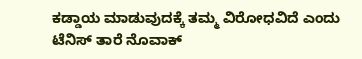ಕಡ್ಡಾಯ ಮಾಡುವುದಕ್ಕೆ ತಮ್ಮ ವಿರೋಧವಿದೆ ಎಂದು ಟೆನಿಸ್‌ ತಾರೆ ನೊವಾಕ್‌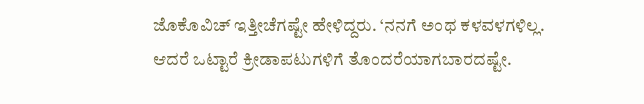ಜೊಕೊವಿಚ್ ಇತ್ತೀಚೆಗಷ್ಟೇ ಹೇಳಿದ್ದರು. ‘ನನಗೆ ಅಂಥ ಕಳವಳಗಳಿಲ್ಲ. ಆದರೆ ಒಟ್ಟಾರೆ ಕ್ರೀಡಾಪಟುಗಳಿಗೆ ತೊಂದರೆಯಾಗಬಾರದಷ್ಟೇ.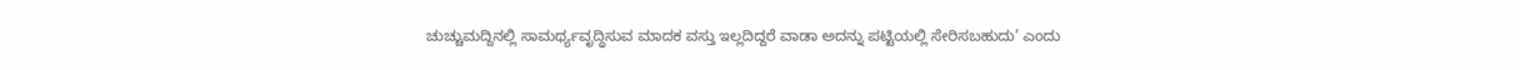ಚುಚ್ಚುಮದ್ದಿನಲ್ಲಿ ಸಾಮರ್ಥ್ಯವೃದ್ಧಿಸುವ ಮಾದಕ ವಸ್ತು ಇಲ್ಲದಿದ್ದರೆ ವಾಡಾ ಅದನ್ನು ಪಟ್ಟಿಯಲ್ಲಿ ಸೇರಿಸಬಹುದು’ ಎಂದು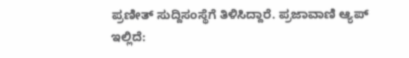ಪ್ರಣೀತ್‌ ಸುದ್ದಿಸಂಸ್ಥೆಗೆ ತಿಳಿಸಿದ್ದಾರೆ. ಪ್ರಜಾವಾಣಿ ಆ್ಯಪ್ ಇಲ್ಲಿದೆ: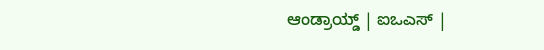ಆಂಡ್ರಾಯ್ಡ್ | ಐಒಎಸ್ |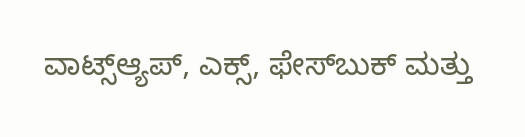ವಾಟ್ಸ್ಆ್ಯಪ್, ಎಕ್ಸ್, ಫೇಸ್‌ಬುಕ್ ಮತ್ತು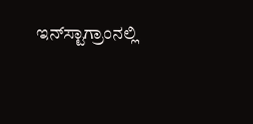ಇನ್‌ಸ್ಟಾಗ್ರಾಂನಲ್ಲಿ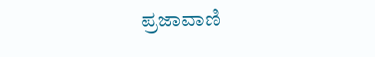ಪ್ರಜಾವಾಣಿ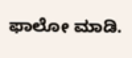ಫಾಲೋ ಮಾಡಿ.